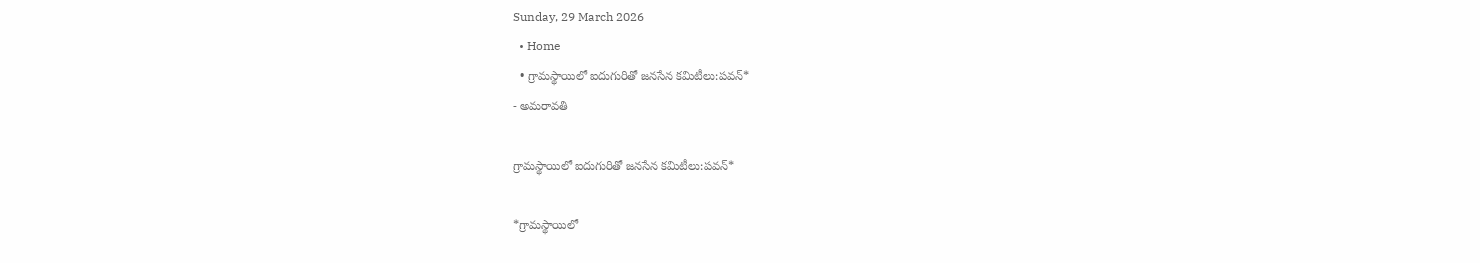Sunday, 29 March 2026
  • Home
  • గ్రామస్థాయిలో ఐదుగురితో జనసేన కమిటీలు:పవన్*
- అమరావతి

గ్రామస్థాయిలో ఐదుగురితో జనసేన కమిటీలు:పవన్*

*గ్రామస్థాయిలో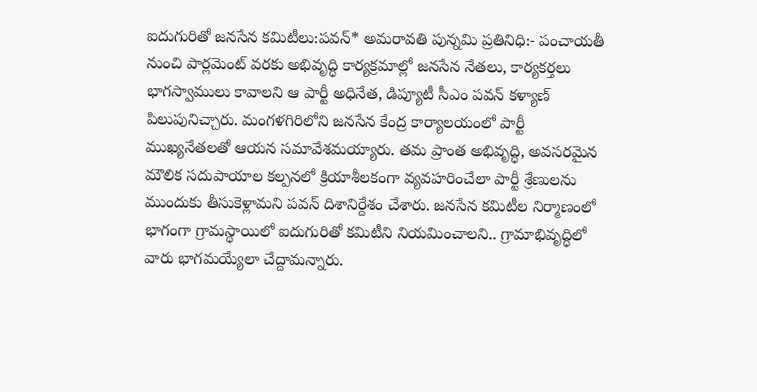ఐదుగురితో జనసేన కమిటీలు:పవన్* అమరావతి పున్నమి ప్రతినిధి:- పంచాయతీ నుంచి పార్లమెంట్ వరకు అభివృద్ధి కార్యక్రమాల్లో జనసేన నేతలు, కార్యకర్తలు భాగస్వాములు కావాలని ఆ పార్టీ అధినేత, డిప్యూటీ సీఎం పవన్ కళ్యాణ్ పిలుపునిచ్చారు. మంగళగిరిలోని జనసేన కేంద్ర కార్యాలయంలో పార్టీ ముఖ్యనేతలతో ఆయన సమావేశమయ్యారు. తమ ప్రాంత అభివృద్ధి, అవసరమైన మౌలిక సదుపాయాల కల్పనలో క్రియాశీలకంగా వ్యవహరించేలా పార్టీ శ్రేణులను ముందుకు తీసుకెళ్లామని పవన్ దిశానిర్దేశం చేశారు. జనసేన కమిటీల నిర్మాణంలో భాగంగా గ్రామస్థాయిలో ఐదుగురితో కమిటీని నియమించాలని.. గ్రామాభివృద్ధిలో వారు భాగమయ్యేలా చేద్దామన్నారు.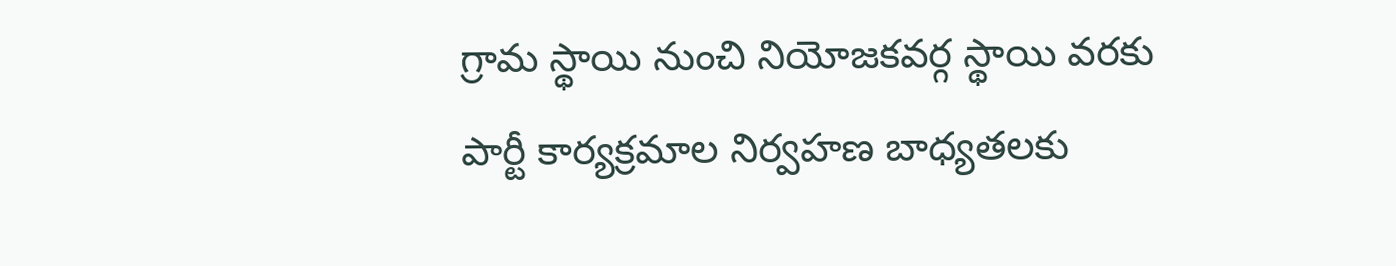గ్రామ స్థాయి నుంచి నియోజకవర్గ స్థాయి వరకు పార్టీ కార్యక్రమాల నిర్వహణ బాధ్యతలకు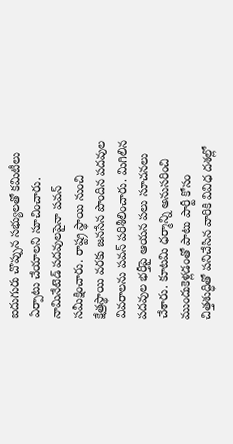ఐదుగురు చొప్పున సభ్యులతో కమిటీలు ఏర్పాటు చేయాలని సూచించారు. నామినేటెడ్ పదవులపైనా పవన్ సమీక్షించారు. రాష్ట్ర స్థాయి నుంచి క్షేత్రస్థాయి వరకు జనసేన పొందిన పదవుల వివరాలను పవన్ పరిశీలించారు. మిగిలిన పదవుల భర్తీపై ఆయన పలు సూచనలు చేశారు. కూటమి ధర్మాన్ని అనుసరించి ముందుకెళ్లడంతో పాటు పార్టీ కోసం చిత్తశుద్ధితో పనిచేసిన వారికి వివిధ దశల్లో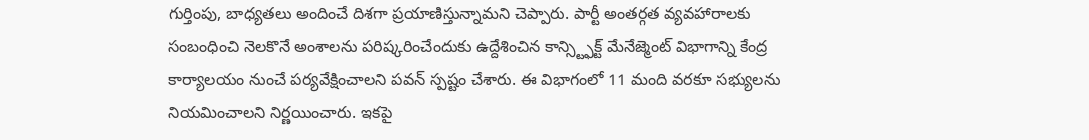గుర్తింపు, బాధ్యతలు అందించే దిశగా ప్రయాణిస్తున్నామని చెప్పారు. పార్టీ అంతర్గత వ్యవహారాలకు సంబంధించి నెలకొనే అంశాలను పరిష్కరించేందుకు ఉద్దేశించిన కాన్స్ట్ఫిక్ట్ మేనేజ్మెంట్ విభాగాన్ని కేంద్ర కార్యాలయం నుంచే పర్యవేక్షించాలని పవన్ స్పష్టం చేశారు. ఈ విభాగంలో 11 మంది వరకూ సభ్యులను నియమించాలని నిర్ణయించారు. ఇకపై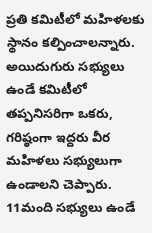ప్రతి కమిటీలో మహిళలకు స్థానం కల్పించాలన్నారు. అయిదుగురు సభ్యులు ఉండే కమిటీలో తప్పనిసరిగా ఒకరు, గరిష్ఠంగా ఇద్దరు వీర మహిళలు సభ్యులుగా ఉండాలని చెప్పారు. 11మంది సభ్యులు ఉండే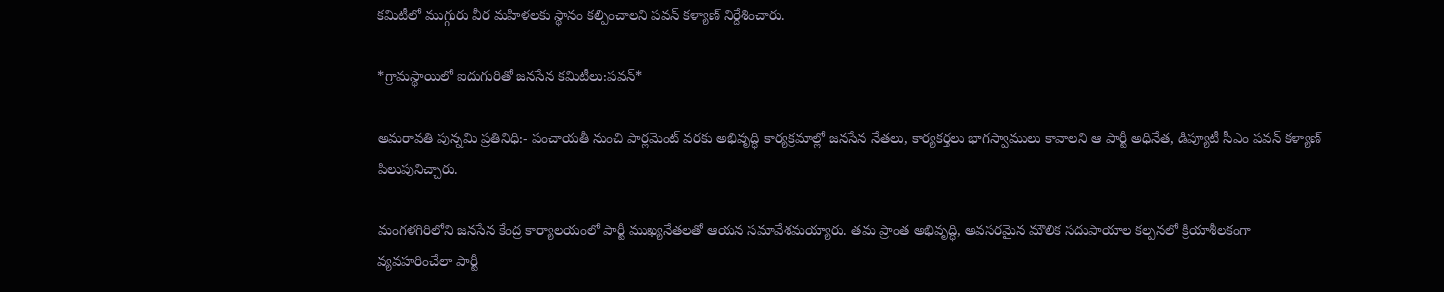కమిటీలో ముగ్గురు వీర మహిళలకు స్థానం కల్పించాలని పవన్ కళ్యాణ్ నిర్దేశించారు.

*గ్రామస్థాయిలో ఐదుగురితో జనసేన కమిటీలు:పవన్*

అమరావతి పున్నమి ప్రతినిధి:- పంచాయతీ నుంచి పార్లమెంట్ వరకు అభివృద్ధి కార్యక్రమాల్లో జనసేన నేతలు, కార్యకర్తలు భాగస్వాములు కావాలని ఆ పార్టీ అధినేత, డిప్యూటీ సీఎం పవన్ కళ్యాణ్ పిలుపునిచ్చారు.

మంగళగిరిలోని జనసేన కేంద్ర కార్యాలయంలో పార్టీ ముఖ్యనేతలతో ఆయన సమావేశమయ్యారు. తమ ప్రాంత అభివృద్ధి, అవసరమైన మౌలిక సదుపాయాల కల్పనలో క్రియాశీలకంగా వ్యవహరించేలా పార్టీ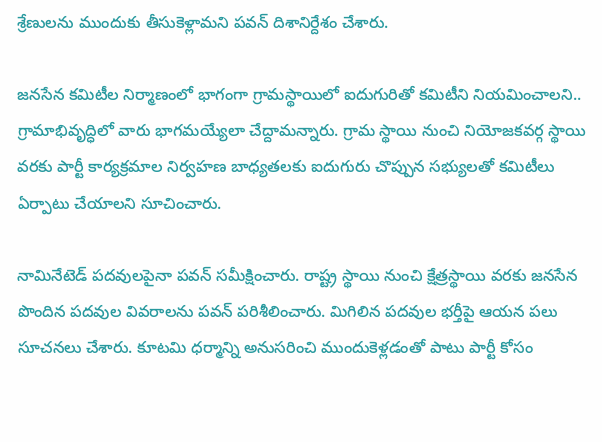శ్రేణులను ముందుకు తీసుకెళ్లామని పవన్ దిశానిర్దేశం చేశారు.

జనసేన కమిటీల నిర్మాణంలో భాగంగా గ్రామస్థాయిలో ఐదుగురితో కమిటీని నియమించాలని.. గ్రామాభివృద్ధిలో వారు భాగమయ్యేలా చేద్దామన్నారు. గ్రామ స్థాయి నుంచి నియోజకవర్గ స్థాయి వరకు పార్టీ కార్యక్రమాల నిర్వహణ బాధ్యతలకు ఐదుగురు చొప్పున సభ్యులతో కమిటీలు ఏర్పాటు చేయాలని సూచించారు.

నామినేటెడ్ పదవులపైనా పవన్ సమీక్షించారు. రాష్ట్ర స్థాయి నుంచి క్షేత్రస్థాయి వరకు జనసేన పొందిన పదవుల వివరాలను పవన్ పరిశీలించారు. మిగిలిన పదవుల భర్తీపై ఆయన పలు సూచనలు చేశారు. కూటమి ధర్మాన్ని అనుసరించి ముందుకెళ్లడంతో పాటు పార్టీ కోసం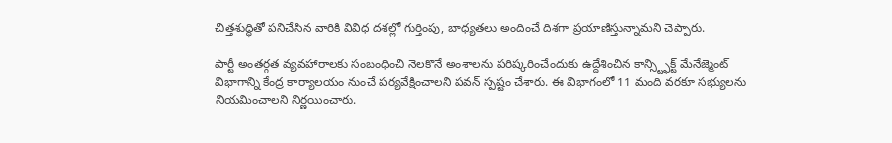చిత్తశుద్ధితో పనిచేసిన వారికి వివిధ దశల్లో గుర్తింపు, బాధ్యతలు అందించే దిశగా ప్రయాణిస్తున్నామని చెప్పారు.

పార్టీ అంతర్గత వ్యవహారాలకు సంబంధించి నెలకొనే అంశాలను పరిష్కరించేందుకు ఉద్దేశించిన కాన్స్ట్ఫిక్ట్ మేనేజ్మెంట్ విభాగాన్ని కేంద్ర కార్యాలయం నుంచే పర్యవేక్షించాలని పవన్ స్పష్టం చేశారు. ఈ విభాగంలో 11 మంది వరకూ సభ్యులను నియమించాలని నిర్ణయించారు.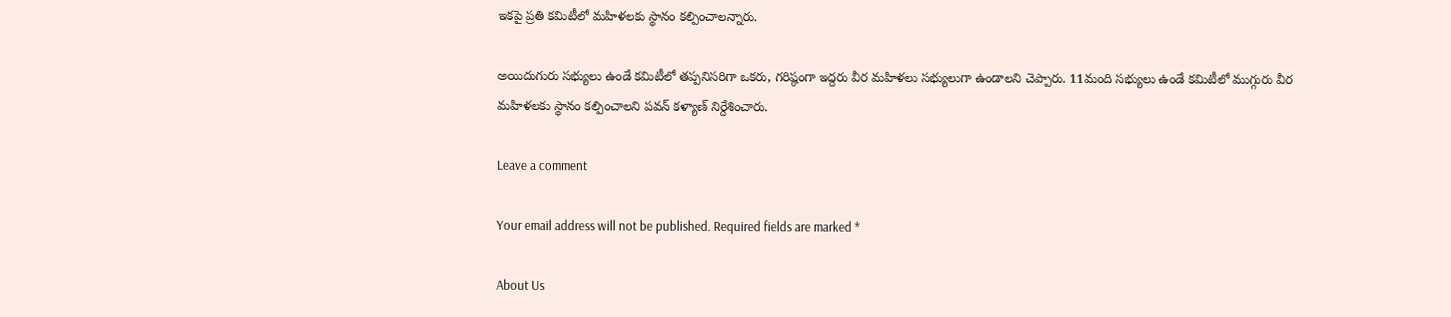ఇకపై ప్రతి కమిటీలో మహిళలకు స్థానం కల్పించాలన్నారు.

అయిదుగురు సభ్యులు ఉండే కమిటీలో తప్పనిసరిగా ఒకరు, గరిష్ఠంగా ఇద్దరు వీర మహిళలు సభ్యులుగా ఉండాలని చెప్పారు. 11మంది సభ్యులు ఉండే కమిటీలో ముగ్గురు వీర మహిళలకు స్థానం కల్పించాలని పవన్ కళ్యాణ్ నిర్దేశించారు.

Leave a comment

Your email address will not be published. Required fields are marked *

About Us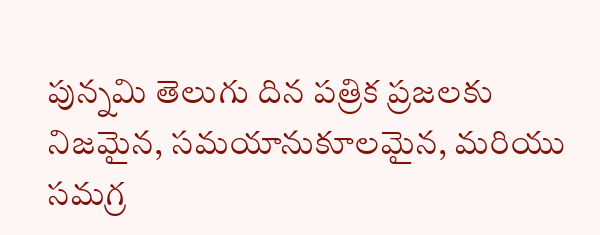పున్నమి తెలుగు దిన పత్రిక ప్రజలకు నిజమైన, సమయానుకూలమైన, మరియు సమగ్ర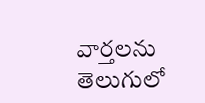వార్తలను తెలుగులో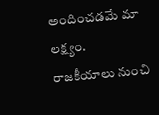అందించడమే మా లక్ష్యం.
రాజకీయాలు నుంచి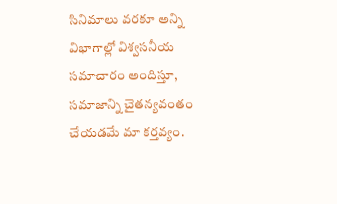సినిమాలు వరకూ అన్ని విభాగాల్లో విశ్వసనీయ సమాచారం అందిస్తూ, సమాజాన్ని చైతన్యవంతం చేయడమే మా కర్తవ్యం.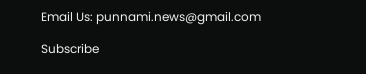Email Us: punnami.news@gmail.com

Subscribe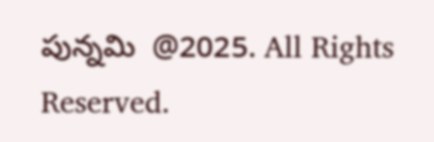పున్నమి  @2025. All Rights Reserved.